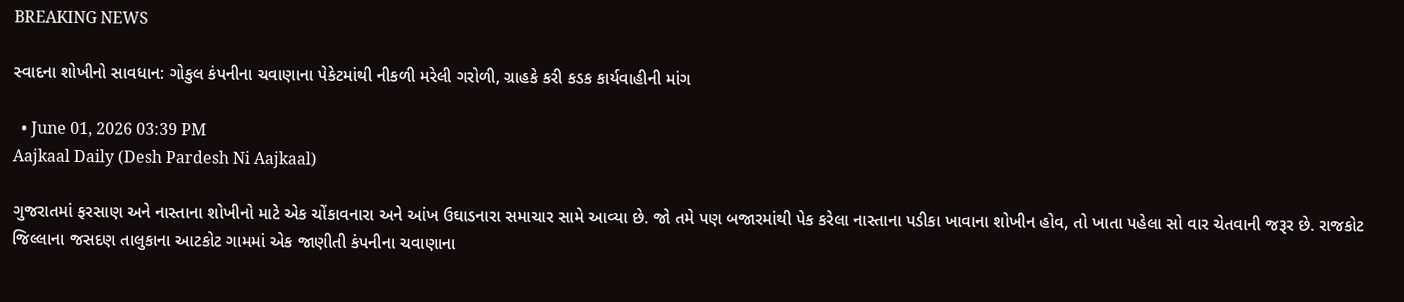BREAKING NEWS

સ્વાદના શોખીનો સાવધાન: ગોકુલ કંપનીના ચવાણાના પેકેટમાંથી નીકળી મરેલી ગરોળી, ગ્રાહકે કરી કડક કાર્યવાહીની માંગ

  • June 01, 2026 03:39 PM
Aajkaal Daily (Desh Pardesh Ni Aajkaal)

ગુજરાતમાં ફરસાણ અને નાસ્તાના શોખીનો માટે એક ચોંકાવનારા અને આંખ ઉઘાડનારા સમાચાર સામે આવ્યા છે. જો તમે પણ બજારમાંથી પેક કરેલા નાસ્તાના પડીકા ખાવાના શોખીન હોવ, તો ખાતા પહેલા સો વાર ચેતવાની જરૂર છે. રાજકોટ જિલ્લાના જસદણ તાલુકાના આટકોટ ગામમાં એક જાણીતી કંપનીના ચવાણાના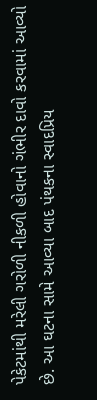પેકેટમાંથી મરેલી ગરોળી નીકળી હોવાનો ગંભીર દાવો કરવામાં આવ્યો છે. આ ઘટના સામે આવ્યા બાદ પંથકના સ્વાદપ્રિય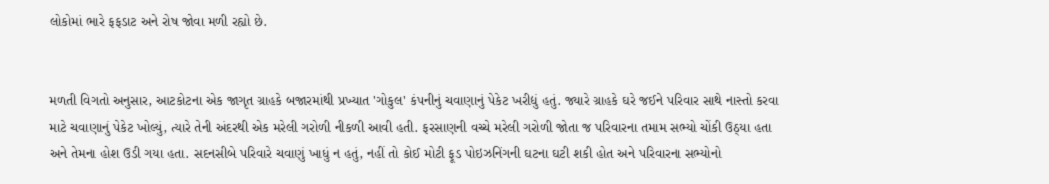લોકોમાં ભારે ફફડાટ અને રોષ જોવા મળી રહ્યો છે.


મળતી વિગતો અનુસાર, આટકોટના એક જાગૃત ગ્રાહકે બજારમાંથી પ્રખ્યાત 'ગોકુલ' કંપનીનું ચવાણાનું પેકેટ ખરીદ્યું હતું. જ્યારે ગ્રાહકે ઘરે જઈને પરિવાર સાથે નાસ્તો કરવા માટે ચવાણાનું પેકેટ ખોલ્યું, ત્યારે તેની અંદરથી એક મરેલી ગરોળી નીકળી આવી હતી. ફરસાણની વચ્ચે મરેલી ગરોળી જોતા જ પરિવારના તમામ સભ્યો ચોંકી ઉઠ્યા હતા અને તેમના હોશ ઉડી ગયા હતા. સદનસીબે પરિવારે ચવાણું ખાધું ન હતું, નહીં તો કોઈ મોટી ફૂડ પોઇઝનિંગની ઘટના ઘટી શકી હોત અને પરિવારના સભ્યોનો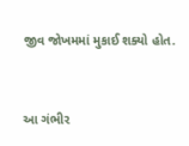જીવ જોખમમાં મુકાઈ શક્યો હોત.


આ ગંભીર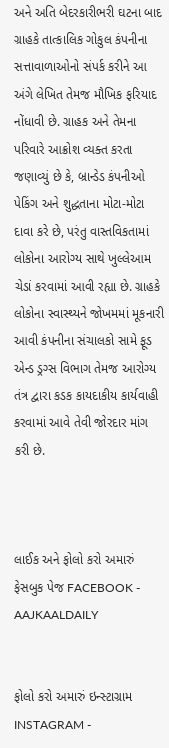અને અતિ બેદરકારીભરી ઘટના બાદ ગ્રાહકે તાત્કાલિક ગોકુલ કંપનીના સત્તાવાળાઓનો સંપર્ક કરીને આ અંગે લેખિત તેમજ મૌખિક ફરિયાદ નોંધાવી છે. ગ્રાહક અને તેમના પરિવારે આક્રોશ વ્યક્ત કરતા જણાવ્યું છે કે, બ્રાન્ડેડ કંપનીઓ પેકિંગ અને શુદ્ધતાના મોટા-મોટા દાવા કરે છે, પરંતુ વાસ્તવિકતામાં લોકોના આરોગ્ય સાથે ખુલ્લેઆમ ચેડાં કરવામાં આવી રહ્યા છે. ગ્રાહકે લોકોના સ્વાસ્થ્યને જોખમમાં મૂકનારી આવી કંપનીના સંચાલકો સામે ફૂડ એન્ડ ડ્રગ્સ વિભાગ તેમજ આરોગ્ય તંત્ર દ્વારા કડક કાયદાકીય કાર્યવાહી કરવામાં આવે તેવી જોરદાર માંગ કરી છે.



લાઈક અને ફોલો કરો અમારું ફેસબુક પેજ FACEBOOK - AAJKAALDAILY


ફોલો કરો અમારું ઇન્સ્ટાગ્રામ INSTAGRAM -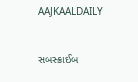AAJKAALDAILY


સબસ્ક્રાઈબ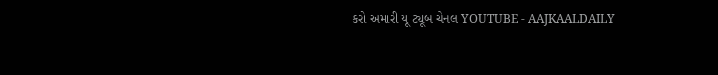કરો અમારી યૂ ટ્યૂબ ચેનલ YOUTUBE - AAJKAALDAILY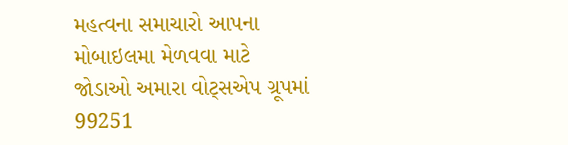મહત્વના સમાચારો આપના મોબાઇલમા મેળવવા માટે જોડાઓ અમારા વોટ્સએપ ગ્રૂપમાં  99251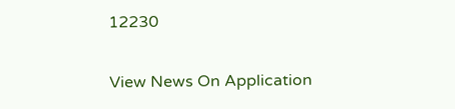12230

View News On Application